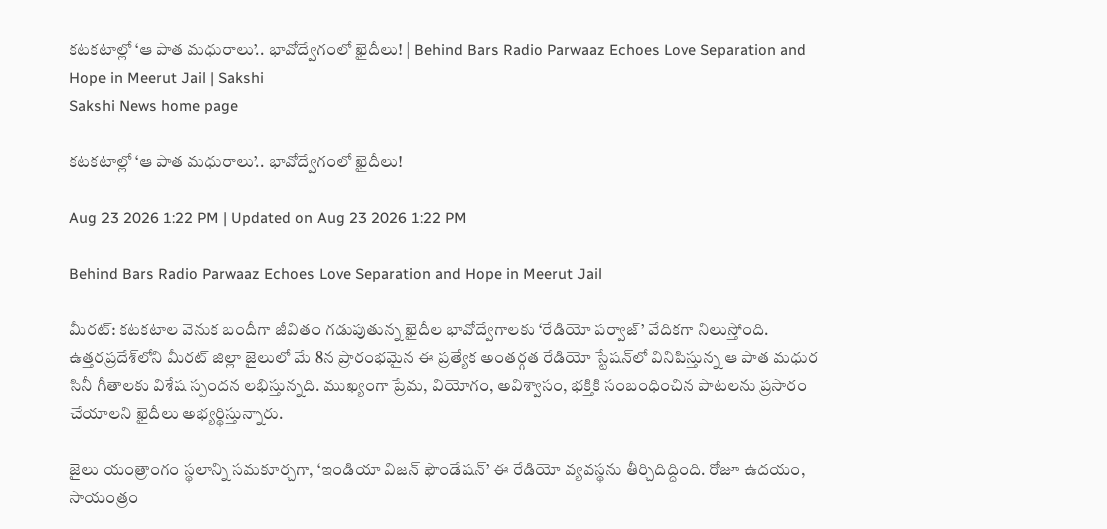కటకటాల్లో ‘ఆ పాత మధురాలు’.. భావోద్వేగంలో ఖైదీలు! | Behind Bars Radio Parwaaz Echoes Love Separation and Hope in Meerut Jail | Sakshi
Sakshi News home page

కటకటాల్లో ‘ఆ పాత మధురాలు’.. భావోద్వేగంలో ఖైదీలు!

Aug 23 2026 1:22 PM | Updated on Aug 23 2026 1:22 PM

Behind Bars Radio Parwaaz Echoes Love Separation and Hope in Meerut Jail

మీరట్: కటకటాల వెనుక బందీగా జీవితం గడుపుతున్న ఖైదీల భావోద్వేగాలకు ‘రేడియో పర్వాజ్’ వేదికగా నిలుస్తోంది. ఉత్తరప్రదేశ్‌లోని మీరట్ జిల్లా జైలులో మే 8న ప్రారంభమైన ఈ ప్రత్యేక అంతర్గత రేడియో స్టేషన్‌లో వినిపిస్తున్న ఆ పాత మధుర సినీ గీతాలకు విశేష స్పందన లభిస్తున్నది. ముఖ్యంగా ప్రేమ, వియోగం, అవిశ్వాసం, భక్తికి సంబంధించిన పాటలను ప్రసారం చేయాలని ఖైదీలు అభ్యర్థిస్తున్నారు.

జైలు యంత్రాంగం స్థలాన్ని సమకూర్చగా, ‘ఇండియా విజన్ ఫౌండేషన్’ ఈ రేడియో వ్యవస్థను తీర్చిదిద్దింది. రోజూ ఉదయం, సాయంత్రం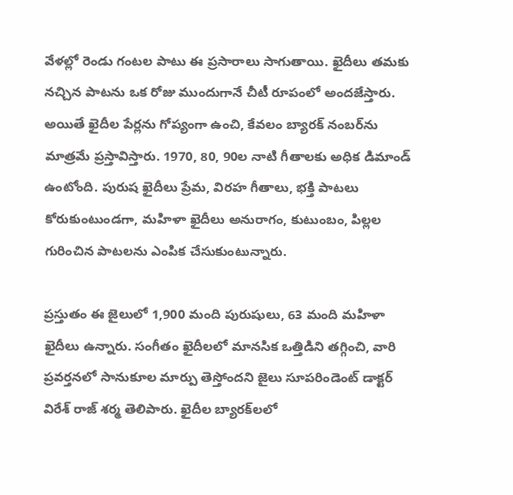వేళల్లో రెండు గంటల పాటు ఈ ప్రసారాలు సాగుతాయి. ఖైదీలు తమకు నచ్చిన పాటను ఒక రోజు ముందుగానే చీటీ రూపంలో అందజేస్తారు. అయితే ఖైదీల పేర్లను గోప్యంగా ఉంచి, కేవలం బ్యారక్ నంబర్‌ను మాత్రమే ప్రస్తావిస్తారు. 1970, 80, 90ల నాటి గీతాలకు అధిక డిమాండ్ ఉంటోంది. పురుష ఖైదీలు ప్రేమ, విరహ గీతాలు, భక్తి పాటలు కోరుకుంటుండగా, మహిళా ఖైదీలు అనురాగం, కుటుంబం, పిల్లల గురించిన పాటలను ఎంపిక చేసుకుంటున్నారు.

ప్రస్తుతం ఈ జైలులో 1,900 మంది పురుషులు, 63 మంది మహిళా ఖైదీలు ఉన్నారు. సంగీతం ఖైదీలలో మానసిక ఒత్తిడిని తగ్గించి, వారి ప్రవర్తనలో సానుకూల మార్పు తెస్తోందని జైలు సూపరిండెంట్ డాక్టర్ విరేశ్ రాజ్ శర్మ తెలిపారు. ఖైదీల బ్యారక్‌లలో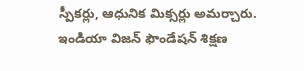స్పీకర్లు, ఆధునిక మిక్సర్లు అమర్చారు. ఇండియా విజన్ ఫౌండేషన్ శిక్షణ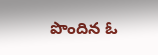పొందిన ఓ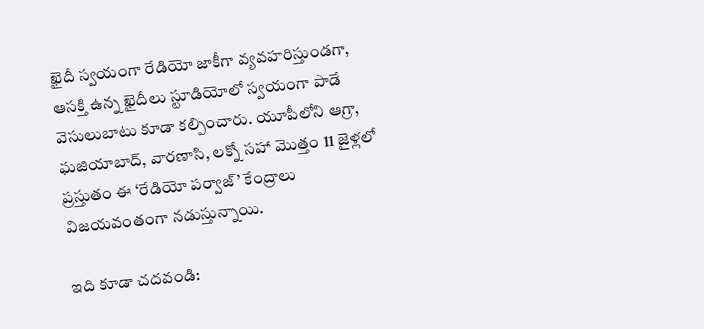ఖైదీ స్వయంగా రేడియో జాకీగా వ్యవహరిస్తుండగా, ఆసక్తి ఉన్న ఖైదీలు స్టూడియోలో స్వయంగా పాడే వెసులుబాటు కూడా కల్పించారు. యూపీలోని ఆగ్రా, ఘజియాబాద్, వారణాసి, లక్నో సహా మొత్తం 11 జైళ్లలో ప్రస్తుతం ఈ ‘రేడియో పర్వాజ్’ కేంద్రాలు విజయవంతంగా నడుస్తున్నాయి.

ఇది కూడా చదవండి: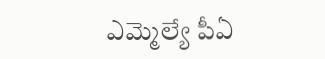ఎమ్మెల్యే పీఏ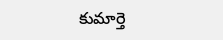కుమార్తె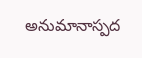అనుమానాస్పద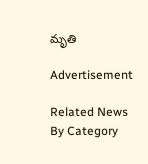మృతి

Advertisement

Related News By Category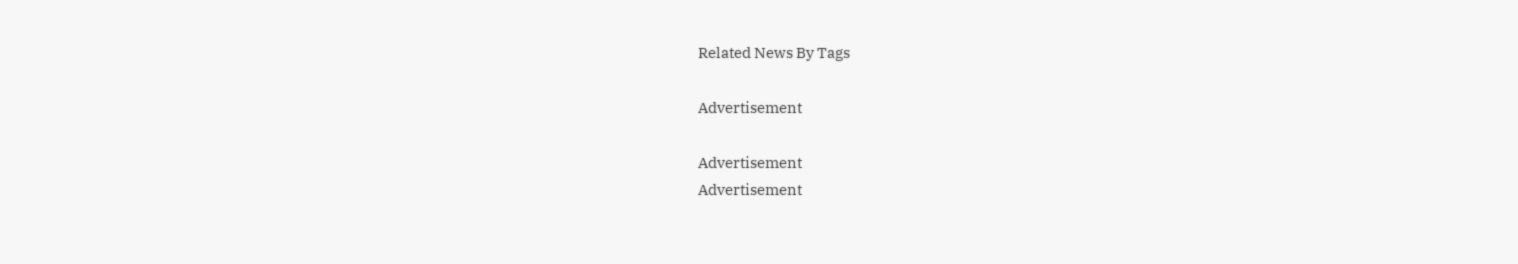Related News By Tags

Advertisement

Advertisement
Advertisement